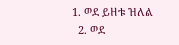1. ወደ ይዘቱ ዝለል
  2. ወደ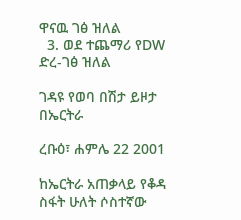ዋናዉ ገፅ ዝለል
  3. ወደ ተጨማሪ የDW ድረ-ገፅ ዝለል

ገዳዩ የወባ በሽታ ይዞታ በኤርትራ

ረቡዕ፣ ሐምሌ 22 2001

ከኤርትራ አጠቃላይ የቆዳ ስፋት ሁለት ሶስተኛው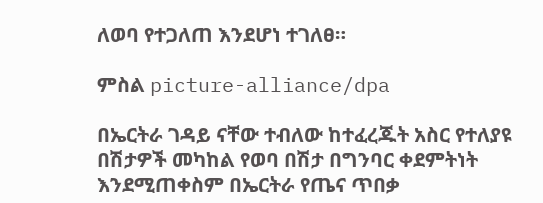ለወባ የተጋለጠ እንደሆነ ተገለፀ።

ምስል picture-alliance/dpa

በኤርትራ ገዳይ ናቸው ተብለው ከተፈረጁት አስር የተለያዩ በሽታዎች መካከል የወባ በሽታ በግንባር ቀደምትነት እንደሚጠቀስም በኤርትራ የጤና ጥበቃ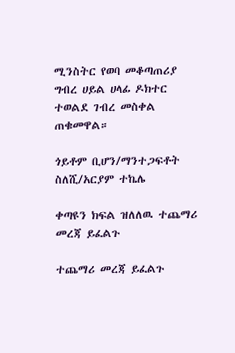ሚንስትር የወባ መቆጣጠሪያ ግብረ ሀይል ሀላፊ ዶክተር ተወልደ ገብረ መስቀል ጠቁመዋል።

ጎይቶም ቢሆን/ማንተጋፍቶት ስለሺ/አርያም ተኬሌ

ቀጣዩን ክፍል ዝለለዉ ተጨማሪ መረጃ ይፈልጉ

ተጨማሪ መረጃ ይፈልጉ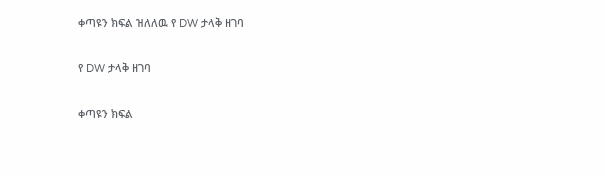ቀጣዩን ክፍል ዝለለዉ የ DW ታላቅ ዘገባ

የ DW ታላቅ ዘገባ

ቀጣዩን ክፍል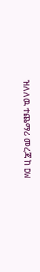ዝለለዉ ተጨማሪ መረጃ ከ DW